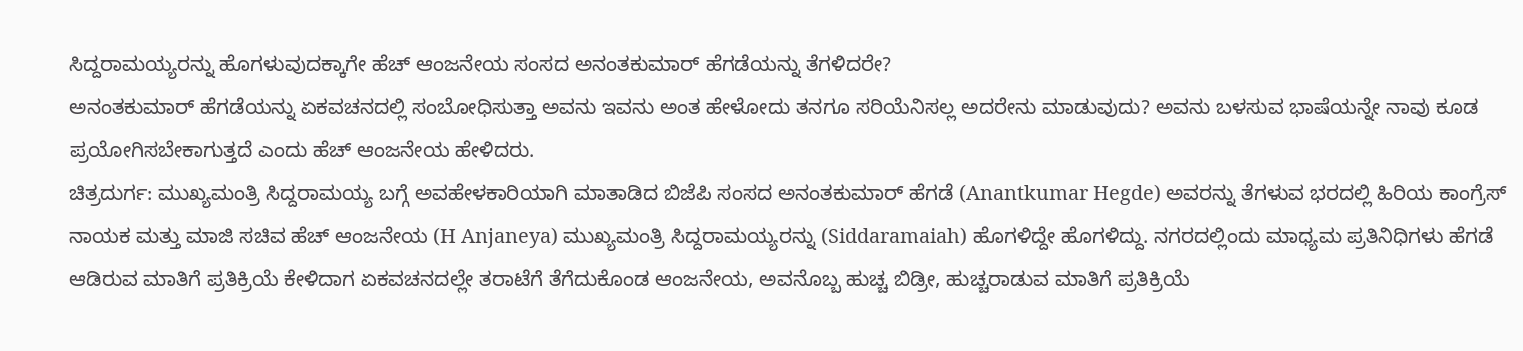ಸಿದ್ದರಾಮಯ್ಯರನ್ನು ಹೊಗಳುವುದಕ್ಕಾಗೇ ಹೆಚ್ ಆಂಜನೇಯ ಸಂಸದ ಅನಂತಕುಮಾರ್ ಹೆಗಡೆಯನ್ನು ತೆಗಳಿದರೇ?
ಅನಂತಕುಮಾರ್ ಹೆಗಡೆಯನ್ನು ಏಕವಚನದಲ್ಲಿ ಸಂಬೋಧಿಸುತ್ತಾ ಅವನು ಇವನು ಅಂತ ಹೇಳೋದು ತನಗೂ ಸರಿಯೆನಿಸಲ್ಲ ಅದರೇನು ಮಾಡುವುದು? ಅವನು ಬಳಸುವ ಭಾಷೆಯನ್ನೇ ನಾವು ಕೂಡ ಪ್ರಯೋಗಿಸಬೇಕಾಗುತ್ತದೆ ಎಂದು ಹೆಚ್ ಆಂಜನೇಯ ಹೇಳಿದರು.
ಚಿತ್ರದುರ್ಗ: ಮುಖ್ಯಮಂತ್ರಿ ಸಿದ್ದರಾಮಯ್ಯ ಬಗ್ಗೆ ಅವಹೇಳಕಾರಿಯಾಗಿ ಮಾತಾಡಿದ ಬಿಜೆಪಿ ಸಂಸದ ಅನಂತಕುಮಾರ್ ಹೆಗಡೆ (Anantkumar Hegde) ಅವರನ್ನು ತೆಗಳುವ ಭರದಲ್ಲಿ ಹಿರಿಯ ಕಾಂಗ್ರೆಸ್ ನಾಯಕ ಮತ್ತು ಮಾಜಿ ಸಚಿವ ಹೆಚ್ ಆಂಜನೇಯ (H Anjaneya) ಮುಖ್ಯಮಂತ್ರಿ ಸಿದ್ದರಾಮಯ್ಯರನ್ನು (Siddaramaiah) ಹೊಗಳಿದ್ದೇ ಹೊಗಳಿದ್ದು. ನಗರದಲ್ಲಿಂದು ಮಾಧ್ಯಮ ಪ್ರತಿನಿಧಿಗಳು ಹೆಗಡೆ ಆಡಿರುವ ಮಾತಿಗೆ ಪ್ರತಿಕ್ರಿಯೆ ಕೇಳಿದಾಗ ಏಕವಚನದಲ್ಲೇ ತರಾಟೆಗೆ ತೆಗೆದುಕೊಂಡ ಆಂಜನೇಯ, ಅವನೊಬ್ಬ ಹುಚ್ಚ ಬಿಡ್ರೀ, ಹುಚ್ಚರಾಡುವ ಮಾತಿಗೆ ಪ್ರತಿಕ್ರಿಯೆ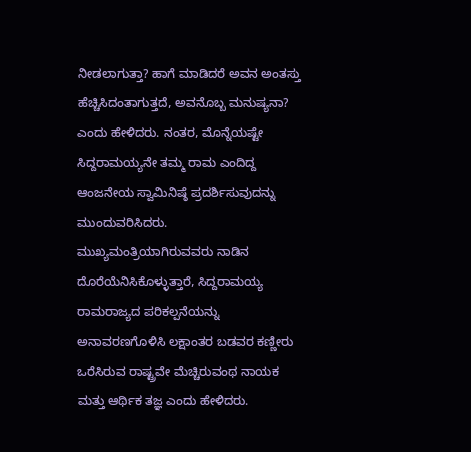ನೀಡಲಾಗುತ್ತಾ? ಹಾಗೆ ಮಾಡಿದರೆ ಅವನ ಅಂತಸ್ತು ಹೆಚ್ಚಿಸಿದಂತಾಗುತ್ತದೆ, ಅವನೊಬ್ಬ ಮನುಷ್ಯನಾ? ಎಂದು ಹೇಳಿದರು. ನಂತರ, ಮೊನ್ನೆಯಷ್ಟೇ ಸಿದ್ದರಾಮಯ್ಯನೇ ತಮ್ಮ ರಾಮ ಎಂದಿದ್ದ ಆಂಜನೇಯ ಸ್ವಾಮಿನಿಷ್ಠೆ ಪ್ರದರ್ಶಿಸುವುದನ್ನು ಮುಂದುವರಿಸಿದರು. ಮುಖ್ಯಮಂತ್ರಿಯಾಗಿರುವವರು ನಾಡಿನ ದೊರೆಯೆನಿಸಿಕೊಳ್ಳುತ್ತಾರೆ, ಸಿದ್ದರಾಮಯ್ಯ ರಾಮರಾಜ್ಯದ ಪರಿಕಲ್ಪನೆಯನ್ನು ಅನಾವರಣಗೊಳಿಸಿ ಲಕ್ಷಾಂತರ ಬಡವರ ಕಣ್ಣೀರು ಒರೆಸಿರುವ ರಾಷ್ಟ್ರವೇ ಮೆಚ್ಚಿರುವಂಥ ನಾಯಕ ಮತ್ತು ಆರ್ಥಿಕ ತಜ್ಞ ಎಂದು ಹೇಳಿದರು.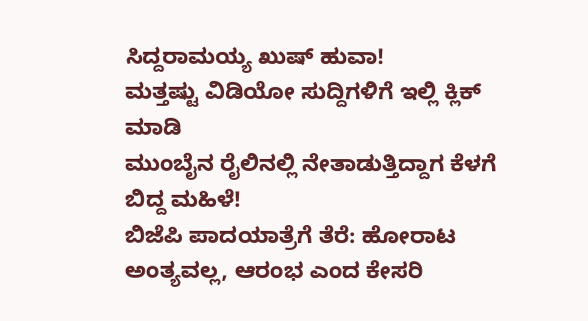ಸಿದ್ದರಾಮಯ್ಯ ಖುಷ್ ಹುವಾ!
ಮತ್ತಷ್ಟು ವಿಡಿಯೋ ಸುದ್ದಿಗಳಿಗೆ ಇಲ್ಲಿ ಕ್ಲಿಕ್ ಮಾಡಿ
ಮುಂಬೈನ ರೈಲಿನಲ್ಲಿ ನೇತಾಡುತ್ತಿದ್ದಾಗ ಕೆಳಗೆ ಬಿದ್ದ ಮಹಿಳೆ!
ಬಿಜೆಪಿ ಪಾದಯಾತ್ರೆಗೆ ತೆರೆ: ಹೋರಾಟ ಅಂತ್ಯವಲ್ಲ, ಆರಂಭ ಎಂದ ಕೇಸರಿ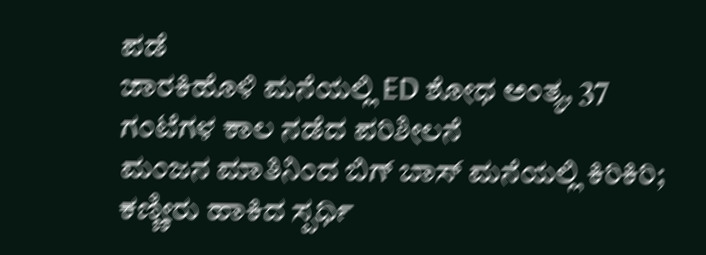ಪಡೆ
ಜಾರಕಿಹೊಳಿ ಮನೆಯಲ್ಲಿ ED ಶೋಧ ಅಂತ್ಯ, 37 ಗಂಟೆಗಳ ಕಾಲ ನಡೆದ ಪರಿಶೀಲನೆ
ಮಂಜನ ಮಾತಿನಿಂದ ಬಿಗ್ ಬಾಸ್ ಮನೆಯಲ್ಲಿ ಕಿರಿಕಿರಿ; ಕಣ್ಣೀರು ಹಾಕಿದ ಸ್ಪರ್ಧಿ